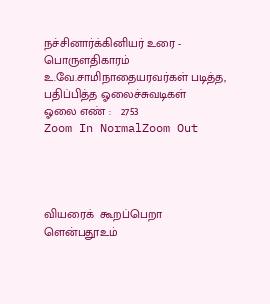நச்சினார்க்கினியர் உரை - பொருளதிகாரம்
உ.வே.சாமிநாதையரவர்கள் படித்த, பதிப்பித்த ஓலைச்சுவடிகள்
ஓலை எண் :   2753
Zoom In NormalZoom Out




வியரைக்  கூறப்பெறா  ளென்பதூஉம்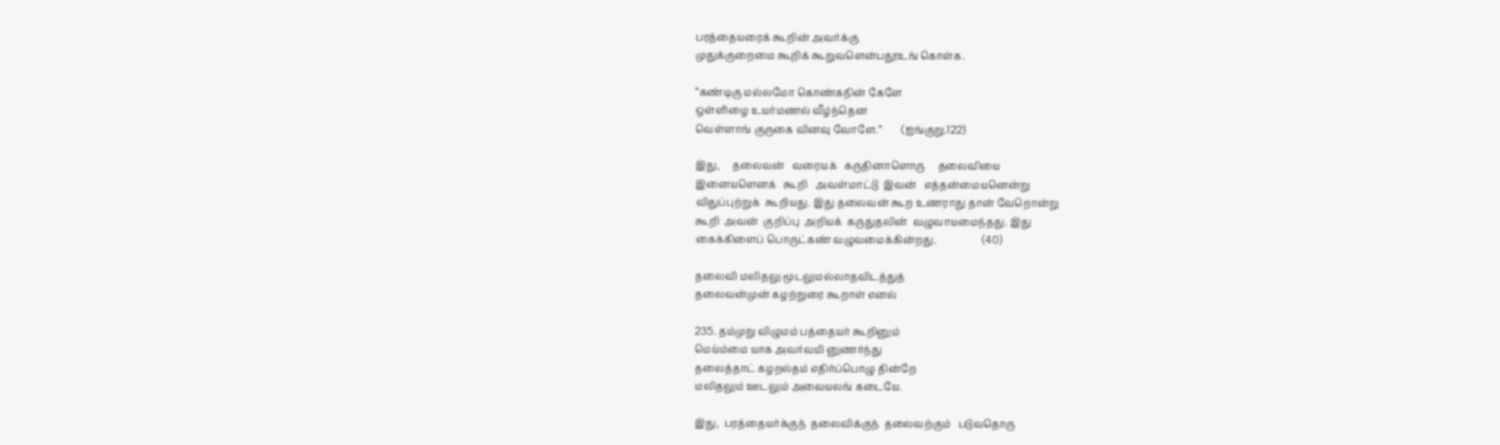பரத்தையரைக் கூறின் அவர்க்கு
முதுக்குறைமை கூறிக் கூறுவளென்பதூஉங் கொள்க.

“கண்டிகு மல்லமோ கொண்கநின் கேளே
ஒள்ளிழை உயர்மணல் வீழ்ந்தென
வெள்ளாங் குருகை வினவு வோளே.”        (ஐங்குறு.122)

இது,     தலைவன்   வரையக்   கருதினாளொரு     தலைவியை
இனையளெனக்   கூறி   அவள்மாட்டு  இவன்   எத்தன்மையனென்று
விதுப்புற்றுக்  கூறியது. இது தலைவன் கூற உணராது தான் வேறொன்று
கூறி  அவன்  குறிப்பு  அறியக்  கருதுதலின்  வழுவாயமைந்தது. இது
கைக்கிளைப் பொருட்கண் வழுவமைக்கின்றது.                  (40)

தலைவி மலிதலு மூடலுமல்லாதவிடத்துத்
தலைவன்முன் கழற்றுரை கூறாள் எனல்

235. தம்முறு விழுமம் பத்தையர் கூறினும்
மெய்ம்மை யாக அவர்வயி னுணர்ந்து
தலைத்தாட் கழறல்தம் எதிர்ப்பொழு தின்றே
மலிதலும் ஊடலும் அவையலங் கடையே.

இது,  பரத்தையர்க்குந்  தலைவிக்குந்  தலைவற்கும்   படுவதொரு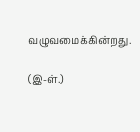வழுவமைக்கின்றது.

(இ-ள்.)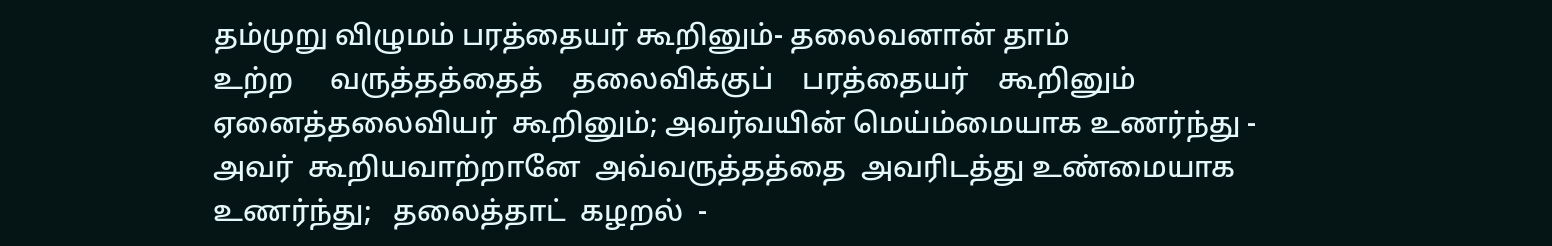தம்முறு விழுமம் பரத்தையர் கூறினும்- தலைவனான் தாம்
உற்ற     வருத்தத்தைத்    தலைவிக்குப்    பரத்தையர்    கூறினும்
ஏனைத்தலைவியர்  கூறினும்; அவர்வயின் மெய்ம்மையாக உணர்ந்து -
அவர்  கூறியவாற்றானே  அவ்வருத்தத்தை  அவரிடத்து உண்மையாக
உணர்ந்து;   தலைத்தாட்  கழறல்  -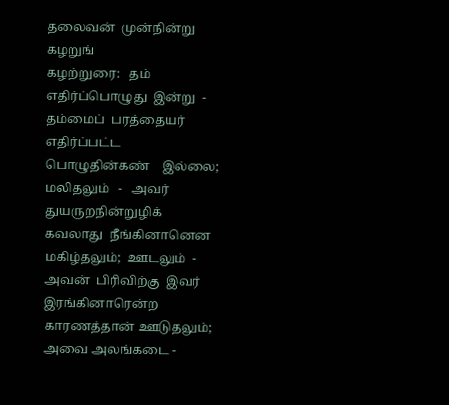தலைவன்  முன்நின்று  கழறுங்
கழற்றுரை:   தம்  எதிர்ப்பொழுது  இன்று  -  தம்மைப்  பரத்தையர்
எதிர்ப்பட்ட    பொழுதின்கண்    இல்லை;   மலிதலும்   -   அவர்
துயருறநின்றுழிக்  கவலாது  நீங்கினானென  மகிழ்தலும்;  ஊடலும்  -
அவன்  பிரிவிற்கு  இவர்  இரங்கினாரென்ற  காரணத்தான் ஊடுதலும்;
அவை அலங்கடை -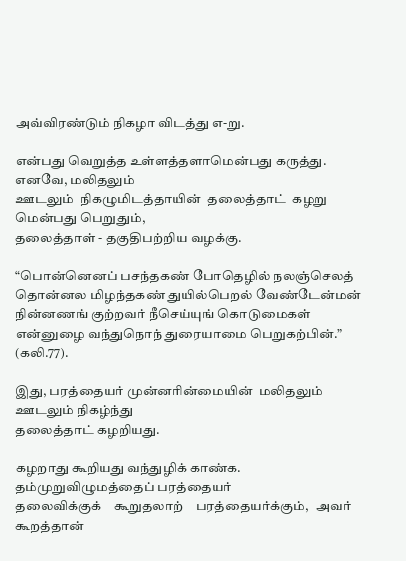அவ்விரண்டும் நிகழா விடத்து எ-று.

என்பது வெறுத்த உள்ளத்தளாமென்பது கருத்து. எனவே, மலிதலும்
ஊடலும்  நிகழுமிடத்தாயின்  தலைத்தாட்  கழறு  மென்பது பெறுதும்,
தலைத்தாள் - தகுதிபற்றிய வழக்கு.

“பொன்னெனப் பசந்தகண் போதெழில் நலஞ்செலத்
தொன்னல மிழந்தகண் துயில்பெறல் வேண்டேன்மன்
நின்னணங் குற்றவர் நீசெய்யுங் கொடுமைகள்
என்னுழை வந்துநொந் துரையாமை பெறுகற்பின்.”  (கலி.77).

இது, பரத்தையர் முன்னரின்மையின்  மலிதலும்  ஊடலும் நிகழ்ந்து
தலைத்தாட் கழறியது.

கழறாது கூறியது வந்துழிக் காண்க. தம்முறுவிழுமத்தைப் பரத்தையர்
தலைவிக்குக்    கூறுதலாற்    பரத்தையர்க்கும்,   அவர்   கூறத்தான்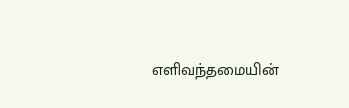எளிவந்தமையின்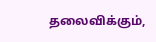தலைவிக்கும்,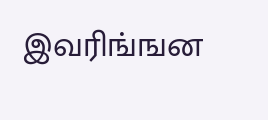இவரிங்ஙன